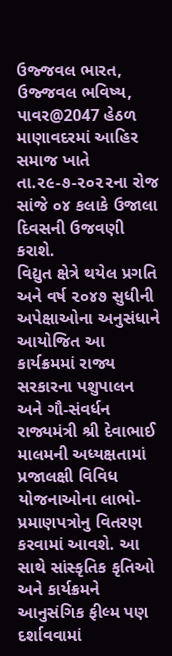ઉજ્જવલ ભારત, ઉજ્જવલ ભવિષ્ય, પાવર@2047 હેઠળ માણાવદરમાં આહિર સમાજ ખાતે તા.૨૯-૭-૨૦૨૨ના રોજ સાંજે ૦૪ કલાકે ઉજાલા દિવસની ઉજવણી કરાશે.
વિદ્યુત ક્ષેત્રે થયેલ પ્રગતિ અને વર્ષ ૨૦૪૭ સુધીની અપેક્ષાઓના અનુસંધાને આયોજિત આ કાર્યક્રમમાં રાજ્ય સરકારના પશુપાલન અને ગૌ-સંવર્ધન રાજ્યમંત્રી શ્રી દેવાભાઈ માલમની અધ્યક્ષતામાં પ્રજાલક્ષી વિવિધ યોજનાઓના લાભો-પ્રમાણપત્રોનુ વિતરણ કરવામાં આવશે. આ સાથે સાંસ્કૃતિક કૃતિઓ અને કાર્યક્રમને આનુસંગિક ફીલ્મ પણ દર્શાવવામાં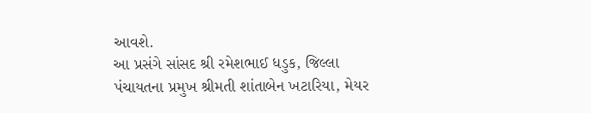આવશે.
આ પ્રસંગે સાંસદ શ્રી રમેશભાઈ ધડુક, જિલ્લા પંચાયતના પ્રમુખ શ્રીમતી શાંતાબેન ખટારિયા, મેયર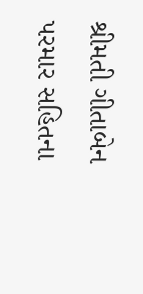શ્રીમતી ગીતાબેન પરમાર સહિતના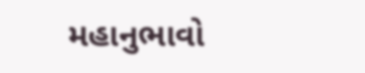મહાનુભાવો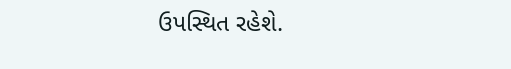ઉપસ્થિત રહેશે.